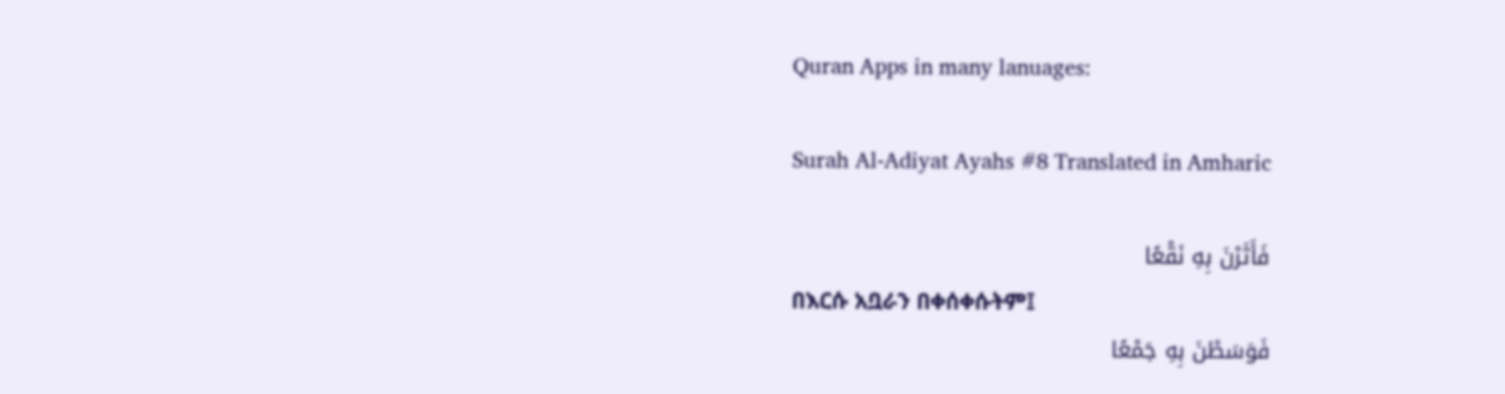Quran Apps in many lanuages:

Surah Al-Adiyat Ayahs #8 Translated in Amharic

فَأَثَرْنَ بِهِ نَقْعًا
በእርሱ አቧራን በቀሰቀሱትም፤
فَوَسَطْنَ بِهِ جَمْعًا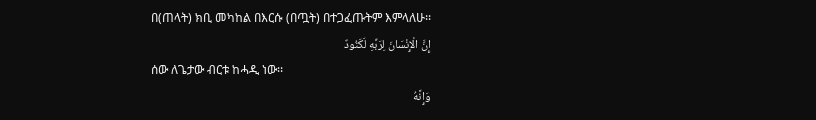በ(ጠላት) ክቢ መካከል በእርሱ (በጧት) በተጋፈጡትም እምላለሁ፡፡
إِنَّ الْإِنْسَانَ لِرَبِّهِ لَكَنُودٌ
ሰው ለጌታው ብርቱ ከሓዲ ነው፡፡
وَإِنَّهُ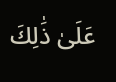عَلَىٰ ذَٰلِكَ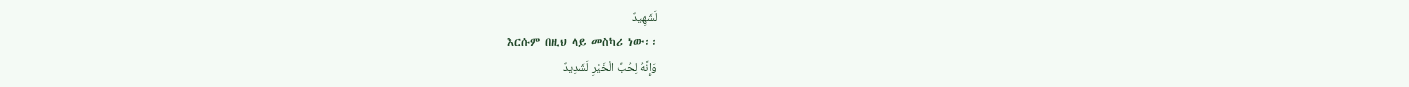لَشَهِيدٌ
እርሱም በዚህ ላይ መስካሪ ነው፡፡
وَإِنَّهُ لِحُبِّ الْخَيْرِ لَشَدِيدٌ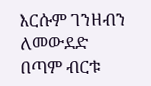እርሱም ገንዘብን ለመውደድ በጣም ብርቱ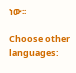ነው፡፡

Choose other languages: